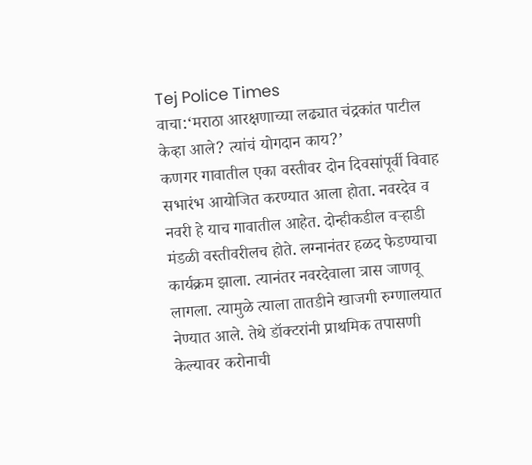Tej Police Times
वाचा:‘मराठा आरक्षणाच्या लढ्यात चंद्रकांत पाटील केव्हा आले? त्यांचं योगदान काय?’
कणगर गावातील एका वस्तीवर दोन दिवसांपूर्वी विवाह सभारंभ आयोजित करण्यात आला होता. नवरदेव व नवरी हे याच गावातील आहेत. दोन्हीकडील वऱ्हाडी मंडळी वस्तीवरीलच होते. लग्नानंतर हळद फेडण्याचा कार्यक्रम झाला. त्यानंतर नवरदेवाला त्रास जाणवू लागला. त्यामुळे त्याला तातडीने खाजगी रुग्णालयात नेण्यात आले. तेथे डॉक्टरांनी प्राथमिक तपासणी केल्यावर करोनाची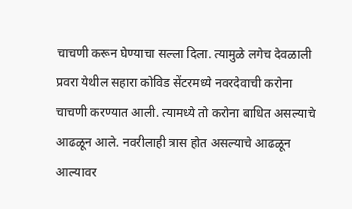चाचणी करून घेण्याचा सल्ला दिला. त्यामुळे लगेच देवळाली प्रवरा येथील सहारा कोविड सेंटरमध्ये नवरदेवाची करोना चाचणी करण्यात आली. त्यामध्ये तो करोना बाधित असल्याचे आढळून आले. नवरीलाही त्रास होत असल्याचे आढळून आल्यावर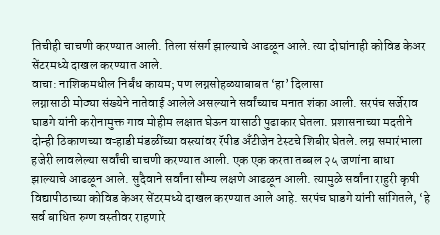तिचीही चाचणी करण्यात आली. तिला संसर्ग झाल्याचे आढळून आले. त्या दोघांनाही कोविड केअर सेंटरमध्ये दाखल करण्यात आले.
वाचा: नाशिकमधील निर्बंध कायम; पण लग्नसोहळ्याबाबत ‘हा’ दिलासा
लग्नासाठी मोठ्या संख्येने नातेवाई आलेले असल्याने सर्वांच्याच मनात शंका आली. सरपंच सर्जेराव घाडगे यांनी करोनामुक्त गाव मोहीम लक्षात घेऊन यासाठी पुढाकार घेतला. प्रशासनाच्या मदतीने दोन्ही ठिकाणच्या वऱ्हाडी मंडळींच्या वस्त्यांवर रॅपीड अँटीजेन टेस्टचे शिबीर घेतले. लग्न समारंभाला हजेरी लावलेल्या सर्वांची चाचणी करण्यात आली. एक एक करता तब्बल २५ जणांना बाधा झाल्याचे आढळून आले. सुदैवाने सर्वांना सौम्य लक्षणे आढळून आली. त्यामुळे सर्वांना राहुरी कृषी विद्यापीठाच्या कोविड केअर सेंटरमध्ये दाखल करण्यात आले आहे. सरपंच घाडगे यांनी सांगितले, ‘हे सर्व बाधित रुग्ण वस्तीवर राहणारे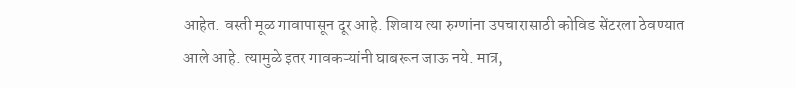आहेत. वस्ती मूळ गावापासून दूर आहे. शिवाय त्या रुग्णांना उपचारासाठी कोविड सेंटरला ठेवण्यात आले आहे. त्यामुळे इतर गावकऱ्यांनी घाबरून जाऊ नये. मात्र,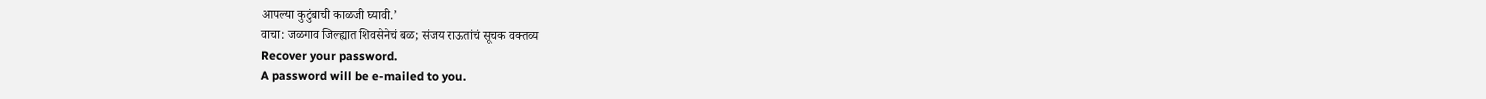आपल्या कुटुंबाची काळजी घ्यावी.’
वाचा: जळगाव जिल्ह्यात शिवसेनेचं बळ; संजय राऊतांचं सूचक वक्तव्य
Recover your password.
A password will be e-mailed to you.